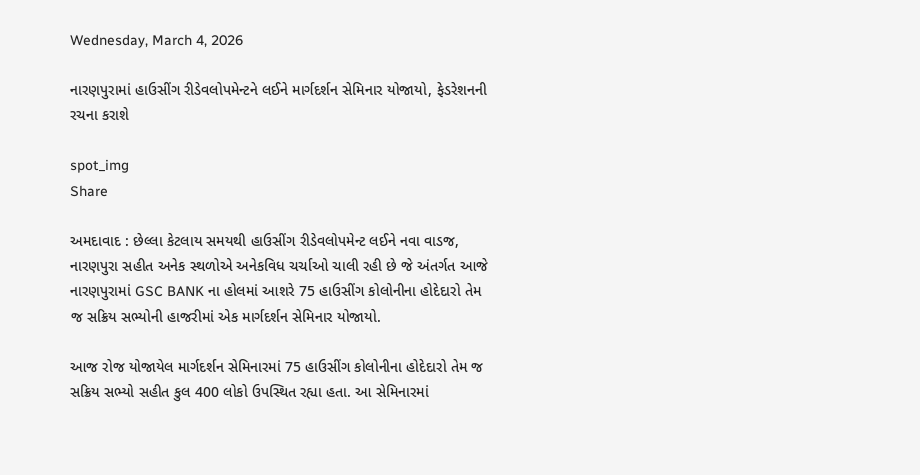Wednesday, March 4, 2026

નારણપુરામાં હાઉસીંગ રીડેવલોપમેન્ટને લઈને માર્ગદર્શન સેમિનાર યોજાયો, ફેડરેશનની રચના કરાશે

spot_img
Share

અમદાવાદ : છેલ્લા કેટલાય સમયથી હાઉસીંગ રીડેવલોપમેન્ટ લઈને નવા વાડજ, નારણપુરા સહીત અનેક સ્થળોએ અનેકવિધ ચર્ચાઓ ચાલી રહી છે જે અંતર્ગત આજે નારણપુરામાં GSC BANK ના હોલમાં આશરે 75 હાઉસીંગ કોલોનીના હોદેદારો તેમ જ સક્રિય સભ્યોની હાજરીમાં એક માર્ગદર્શન સેમિનાર યોજાયો.

આજ રોજ યોજાયેલ માર્ગદર્શન સેમિનારમાં 75 હાઉસીંગ કોલોનીના હોદેદારો તેમ જ સક્રિય સભ્યો સહીત કુલ 400 લોકો ઉપસ્થિત રહ્યા હતા. આ સેમિનારમાં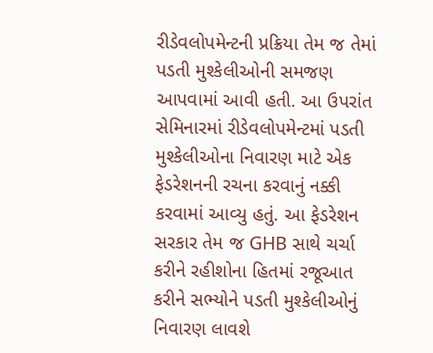રીડેવલોપમેન્ટની પ્રક્રિયા તેમ જ તેમાં પડતી મુશ્કેલીઓની સમજણ આપવામાં આવી હતી. આ ઉપરાંત સેમિનારમાં રીડેવલોપમેન્ટમાં પડતી મુશ્કેલીઓના નિવારણ માટે એક ફેડરેશનની રચના કરવાનું નક્કી કરવામાં આવ્યુ હતું. આ ફેડરેશન સરકાર તેમ જ GHB સાથે ચર્ચા કરીને રહીશોના હિતમાં રજૂઆત કરીને સભ્યોને પડતી મુશ્કેલીઓનું નિવારણ લાવશે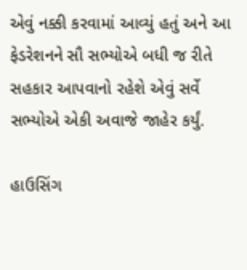એવું નક્કી કરવામાં આવ્યું હતું અને આ ફેડરેશનને સૌ સભ્યોએ બધી જ રીતે સહકાર આપવાનો રહેશે એવું સર્વે સભ્યોએ એકી અવાજે જાહેર કર્યું.

હાઉસિંગ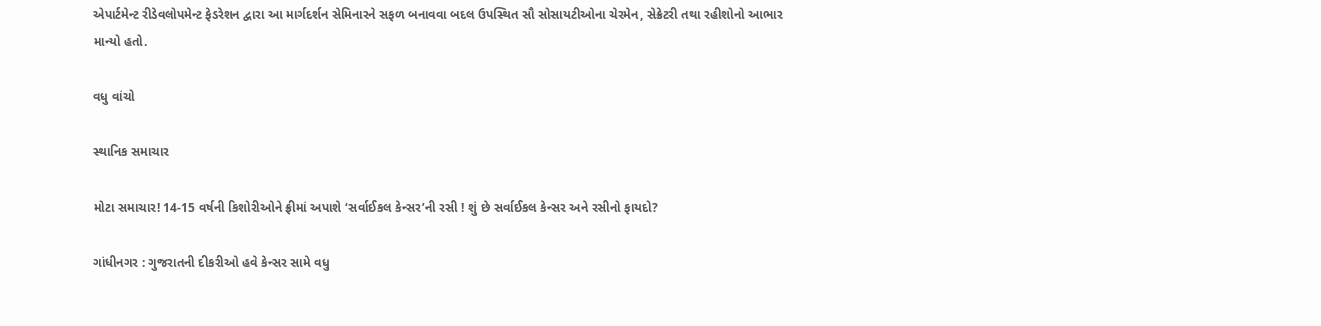એપાર્ટમેન્ટ રીડેવલોપમેન્ટ ફેડરેશન દ્વારા આ માર્ગદર્શન સેમિનારને સફળ બનાવવા બદલ ઉપસ્થિત સૌ સોસાયટીઓના ચેરમેન, સેક્રેટરી તથા રહીશોનો આભાર માન્યો હતો.

વધુ વાંચો

સ્થાનિક સમાચાર

મોટા સમાચાર! 14-15 વર્ષની કિશોરીઓને ફ્રીમાં અપાશે ‘સર્વાઈકલ કેન્સર’ની રસી ! શું છે સર્વાઈકલ કેન્સર અને રસીનો ફાયદો?

ગાંધીનગર : ગુજરાતની દીકરીઓ હવે કેન્સર સામે વધુ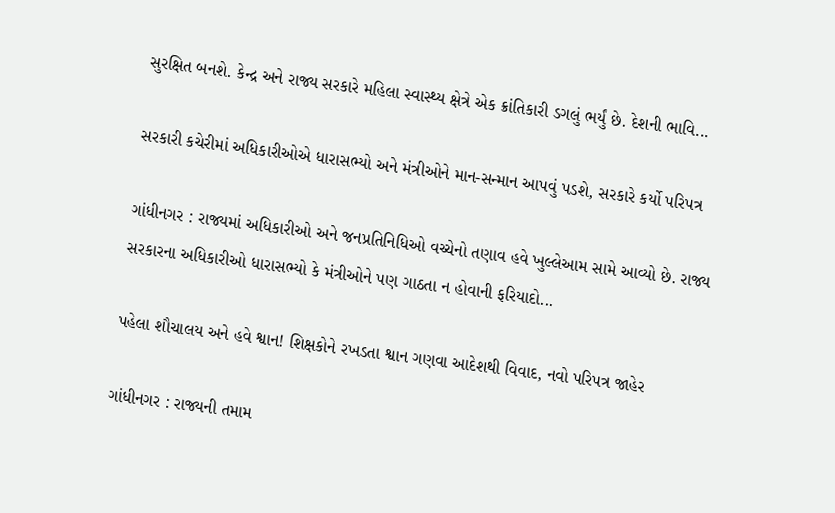સુરક્ષિત બનશે. કેન્દ્ર અને રાજ્ય સરકારે મહિલા સ્વાસ્થ્ય ક્ષેત્રે એક ક્રાંતિકારી ડગલું ભર્યું છે. દેશની ભાવિ...

સરકારી કચેરીમાં અધિકારીઓએ ધારાસભ્યો અને મંત્રીઓને માન-સન્માન આપવું પડશે, સરકારે કર્યો પરિપત્ર

ગાંધીનગર : રાજ્યમાં અધિકારીઓ અને જનપ્રતિનિધિઓ વચ્ચેનો તણાવ હવે ખુલ્લેઆમ સામે આવ્યો છે. રાજ્ય સરકારના અધિકારીઓ ધારાસભ્યો કે મંત્રીઓને પણ ગાઠતા ન હોવાની ફરિયાદો...

પહેલા શૌચાલય અને હવે શ્વાન! શિક્ષકોને રખડતા શ્વાન ગણવા આદેશથી વિવાદ, નવો પરિપત્ર જાહેર

ગાંધીનગર : રાજ્યની તમામ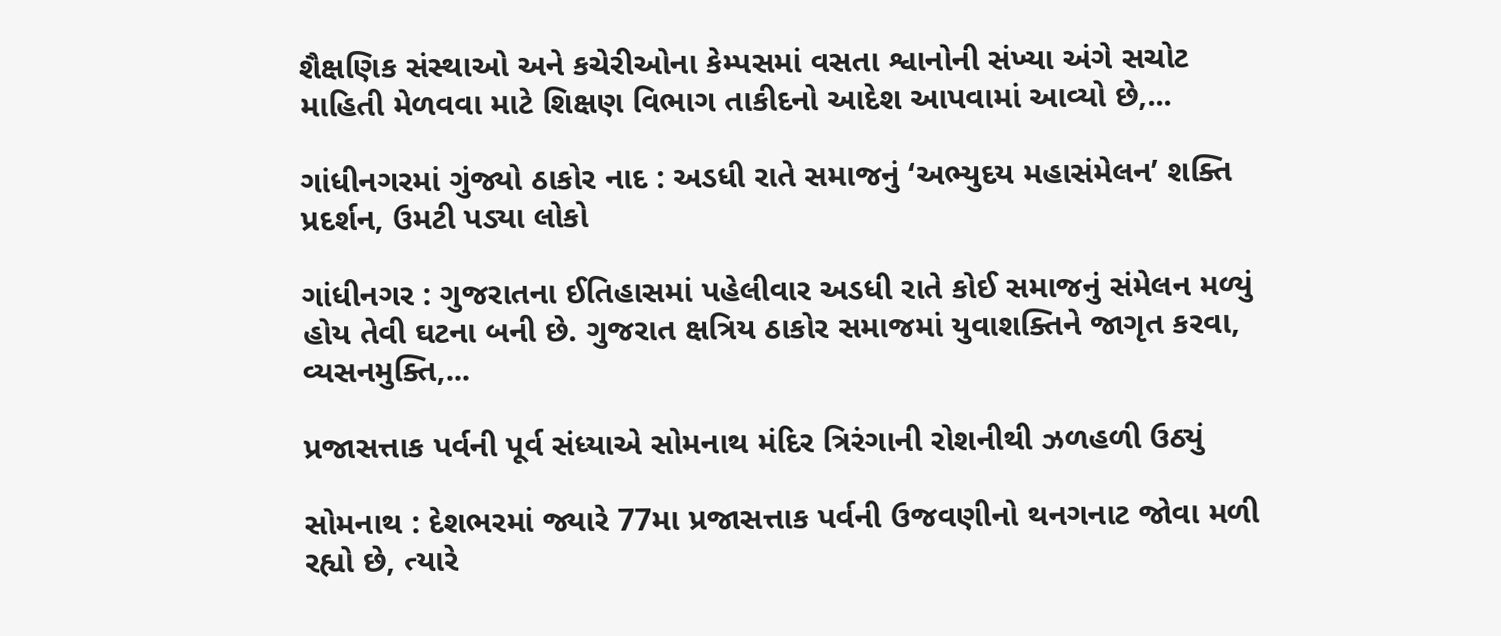શૈક્ષણિક સંસ્થાઓ અને કચેરીઓના કેમ્પસમાં વસતા શ્વાનોની સંખ્યા અંગે સચોટ માહિતી મેળવવા માટે શિક્ષણ વિભાગ તાકીદનો આદેશ આપવામાં આવ્યો છે,...

ગાંધીનગરમાં ગુંજ્યો ઠાકોર નાદ : અડધી રાતે સમાજનું ‘અભ્યુદય મહાસંમેલન’ શક્તિ પ્રદર્શન, ઉમટી પડ્યા લોકો

ગાંધીનગર : ગુજરાતના ઈતિહાસમાં પહેલીવાર અડધી રાતે કોઈ સમાજનું સંમેલન મળ્યું હોય તેવી ઘટના બની છે. ગુજરાત ક્ષત્રિય ઠાકોર સમાજમાં યુવાશક્તિને જાગૃત કરવા, વ્યસનમુક્તિ,...

પ્રજાસત્તાક પર્વની પૂર્વ સંધ્યાએ સોમનાથ મંદિર ત્રિરંગાની રોશનીથી ઝળહળી ઉઠ્યું

સોમનાથ : દેશભરમાં જ્યારે 77મા પ્રજાસત્તાક પર્વની ઉજવણીનો થનગનાટ જોવા મળી રહ્યો છે, ત્યારે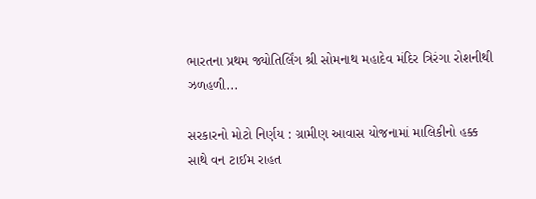ભારતના પ્રથમ જ્યોતિર્લિંગ શ્રી સોમનાથ મહાદેવ મંદિર ત્રિરંગા રોશનીથી ઝળહળી...

સરકારનો મોટો નિર્ણય : ગ્રામીણ આવાસ યોજનામાં માલિકીનો હક્ક સાથે વન ટાઈમ રાહત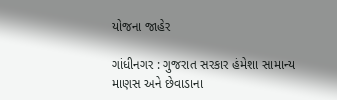યોજના જાહેર

ગાંધીનગર : ગુજરાત સરકાર હંમેશા સામાન્ય માણસ અને છેવાડાના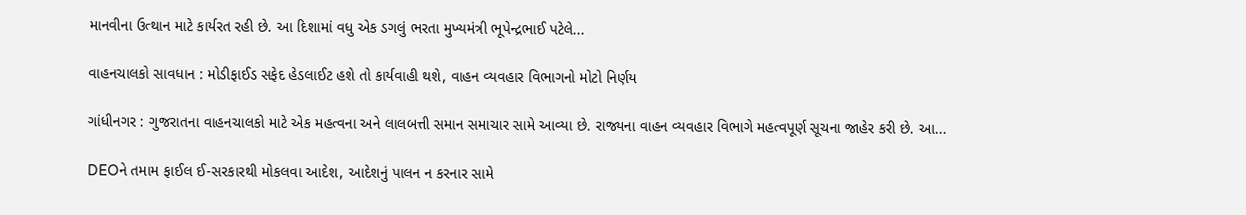માનવીના ઉત્થાન માટે કાર્યરત રહી છે. આ દિશામાં વધુ એક ડગલું ભરતા મુખ્યમંત્રી ભૂપેન્દ્રભાઈ પટેલે...

વાહનચાલકો સાવધાન : મોડીફાઈડ સફેદ હેડલાઈટ હશે તો કાર્યવાહી થશે, વાહન વ્યવહાર વિભાગનો મોટો નિર્ણય

ગાંધીનગર : ગુજરાતના વાહનચાલકો માટે એક મહત્વના અને લાલબત્તી સમાન સમાચાર સામે આવ્યા છે. રાજ્યના વાહન વ્યવહાર વિભાગે મહત્વપૂર્ણ સૂચના જાહેર કરી છે. આ...

DEOને તમામ ફાઈલ ઈ-સરકારથી મોકલવા આદેશ, આદેશનું પાલન ન કરનાર સામે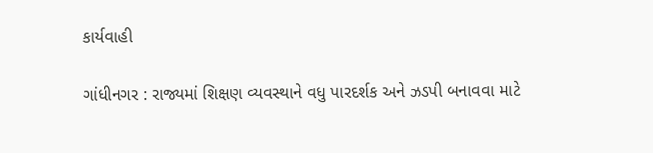કાર્યવાહી

ગાંધીનગર : રાજ્યમાં શિક્ષણ વ્યવસ્થાને વધુ પારદર્શક અને ઝડપી બનાવવા માટે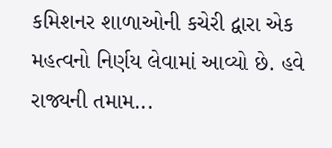કમિશનર શાળાઓની કચેરી દ્વારા એક મહત્વનો નિર્ણય લેવામાં આવ્યો છે. હવે રાજ્યની તમામ...